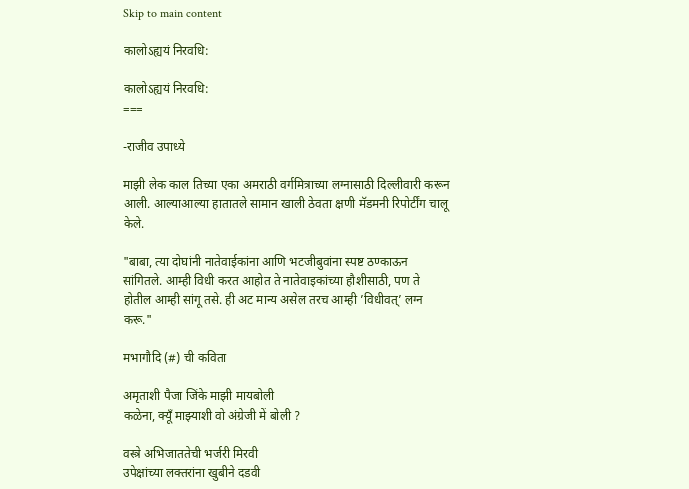Skip to main content

कालोऽह्ययं निरवधि:

कालोऽह्ययं निरवधि:
===

-राजीव उपाध्ये

माझी लेक काल तिच्या एका अमराठी वर्गमित्राच्या लग्नासाठी दिल्लीवारी करून आली. आल्याआल्या हातातले सामान खाली ठेवता क्षणी मॅडमनी रिपोर्टींग चालू केले.

"बाबा, त्या दोघांनी नातेवाईकांना आणि भटजीबुवांना स्पष्ट ठण्काऊन सांगितले. आम्ही विधी करत आहोत ते नातेवाइकांच्या हौशीसाठी, पण ते होतील आम्ही सांगू तसे. ही अट मान्य असेल तरच आम्ही ’विधीवत्’ लग्न करू."

मभागौदि (#) ची कविता

अमृताशी पैजा जिंके माझी मायबोली
कळेना, क्यूँ माझ्याशी वो अंग्रेजी में बोली ?

वस्त्रे अभिजाततेची भर्जरी मिरवी
उपेक्षांच्या लक्तरांना खुबीने दडवी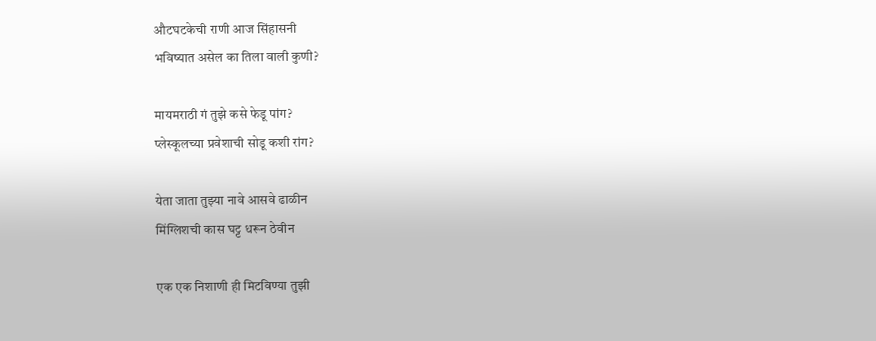औटघटकेची राणी आज सिंहासनी
भविष्यात असेल का तिला वाली कुणी?

मायमराठी गं तुझे कसे फेडू पांग?
प्लेस्कूलच्या प्रवेशाची सोडू कशी रांग?

येता जाता तुझ्या नावे आसवे ढाळीन
मिंग्लिशची कास घट्ट धरून ठेवीन

एक एक निशाणी ही मिटविण्या तुझी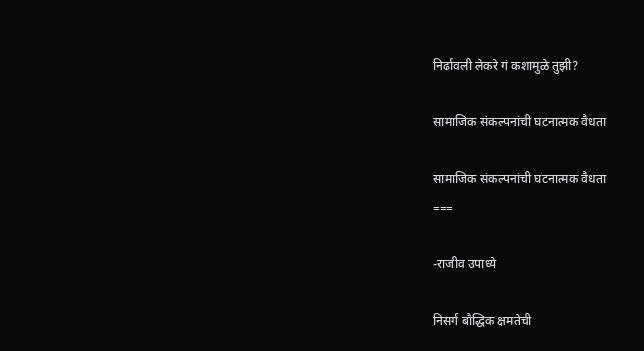निर्ढावली लेकरे गं कशामुळे तुझी?

सामाजिक संकल्पनांची घटनात्मक वैधता

सामाजिक संकल्पनांची घटनात्मक वैधता
===

-राजीव उपाध्ये

निसर्ग बौद्धिक क्षमतेची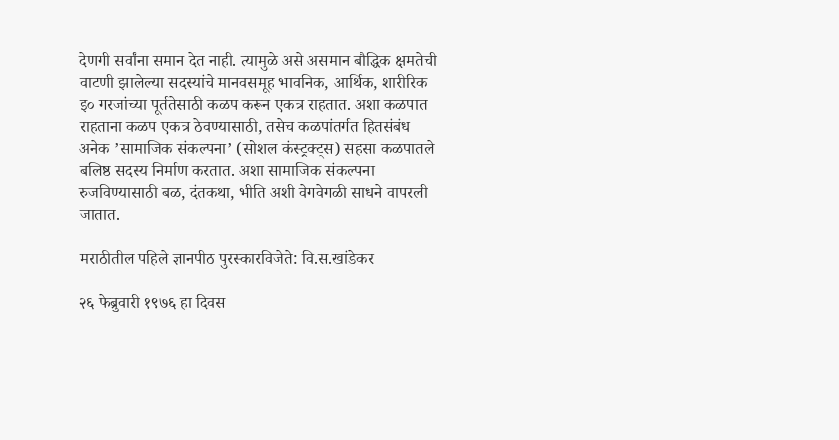देणगी सर्वांना समान देत नाही. त्यामुळे असे असमान बौद्धिक क्षमतेची वाटणी झालेल्या सदस्यांचे मानवसमूह भावनिक, आर्थिक, शारीरिक इ० गरजांच्या पूर्ततेसाठी कळप करून एकत्र राहतात. अशा कळपात राहताना कळप एकत्र ठेवण्यासाठी, तसेच कळपांतर्गत हितसंबंध अनेक ’सामाजिक संकल्पना’ (सोशल कंस्ट्रक्ट्स) सहसा कळपातले बलिष्ठ सदस्य निर्माण करतात. अशा सामाजिक संकल्पना रुजविण्यासाठी बळ, दंतकथा, भीति अशी वेगवेगळी साधने वापरली जातात.

मराठीतील पहिले ज्ञानपीठ पुरस्कारविजेते: वि.स.खांडेकर

२६ फेब्रुवारी १९७६ हा दिवस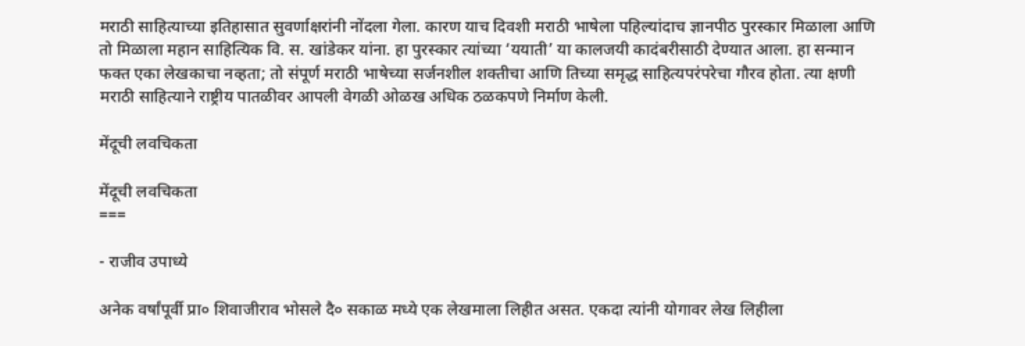मराठी साहित्याच्या इतिहासात सुवर्णाक्षरांनी नोंदला गेला. कारण याच दिवशी मराठी भाषेला पहिल्यांदाच ज्ञानपीठ पुरस्कार मिळाला आणि तो मिळाला महान साहित्यिक वि. स. खांडेकर यांना. हा पुरस्कार त्यांच्या ‘ययाती’ या कालजयी कादंबरीसाठी देण्यात आला. हा सन्मान फक्त एका लेखकाचा नव्हता; तो संपूर्ण मराठी भाषेच्या सर्जनशील शक्तीचा आणि तिच्या समृद्ध साहित्यपरंपरेचा गौरव होता. त्या क्षणी मराठी साहित्याने राष्ट्रीय पातळीवर आपली वेगळी ओळख अधिक ठळकपणे निर्माण केली.

मेंदूची लवचिकता

मेंदूची लवचिकता
===

- राजीव उपाध्ये

अनेक वर्षांपूर्वी प्रा० शिवाजीराव भोसले दै० सकाळ मध्ये एक लेखमाला लिहीत असत. एकदा त्यांनी योगावर लेख लिहीला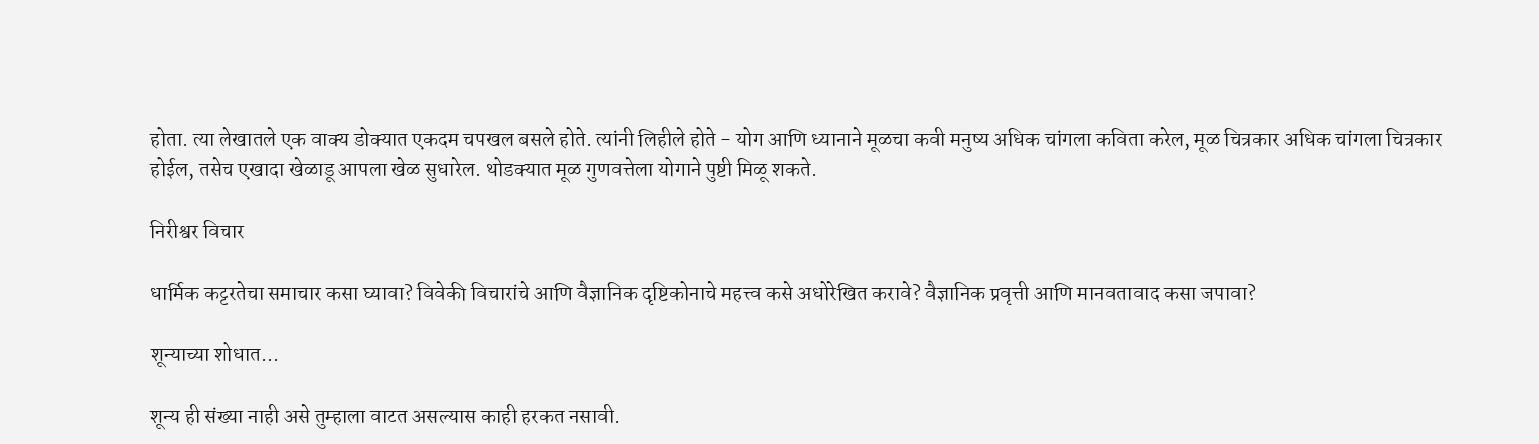होता. त्या लेखातले एक वाक्य डोक्यात एकदम चपखल बसले होते. त्यांनी लिहीले होते - योग आणि ध्यानाने मूळचा कवी मनुष्य अधिक चांगला कविता करेल, मूळ चित्रकार अधिक चांगला चित्रकार होईल, तसेच एखादा खेळाडू आपला खेळ सुधारेल. थोडक्यात मूळ गुणवत्तेला योगाने पुष्टी मिळू शकते.

निरीश्वर विचार

धार्मिक कट्टरतेचा समाचार कसा घ्यावा? विवेकी विचारांचे आणि वैज्ञानिक दृष्टिकोनाचे महत्त्व कसे अधोरेखित करावे? वैज्ञानिक प्रवृत्ती आणि मानवतावाद कसा जपावा?

शून्याच्या शोधात...

शून्य ही संख्या नाही असे तुम्हाला वाटत असल्यास काही हरकत नसावी.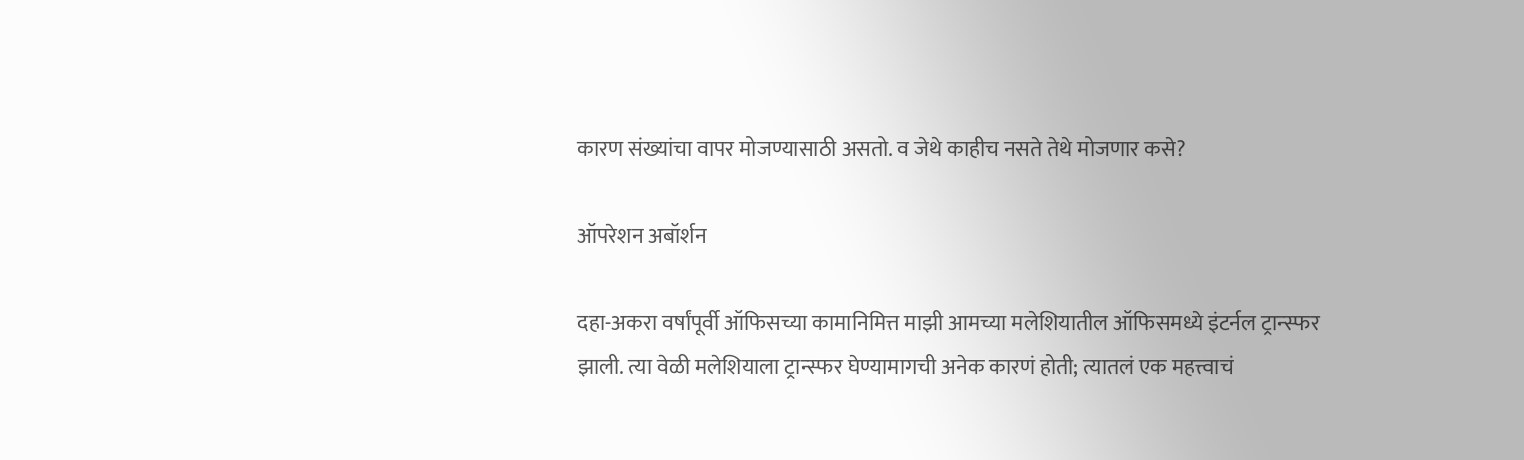कारण संख्यांचा वापर मोजण्यासाठी असतो. व जेथे काहीच नसते तेथे मोजणार कसे?

ऑपरेशन अबॉर्शन

दहा-अकरा वर्षांपूर्वी ऑफिसच्या कामानिमित्त माझी आमच्या मलेशियातील ऑफिसमध्ये इंटर्नल ट्रान्स्फर झाली. त्या वेळी मलेशियाला ट्रान्स्फर घेण्यामागची अनेक कारणं होती; त्यातलं एक महत्त्वाचं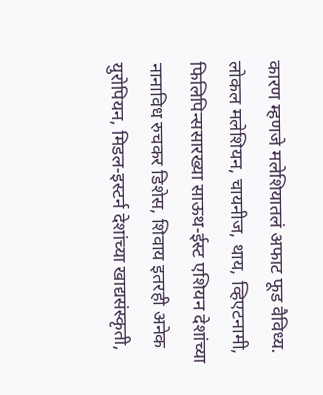कारण म्हणजे मलेशियातलं अफाट फूड वैविध्य. लोकल मलेशियन, चायनीज, थाय, व्हिएटनामी, फिलिपिन्ससारख्या साऊथ-ईस्ट एशियन देशांच्या नानाविध रुचकर डिशेस, शिवाय इतरही अनेक युरोपियन, मिडल-इस्टर्न देशांच्या खाद्यसंस्कृती,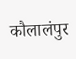कौलालंपुर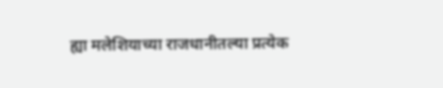ह्या मलेशियाच्या राजधानीतल्या प्रत्येक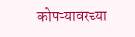कोपऱ्यावरच्या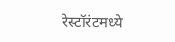रेस्टॉरंटमध्ये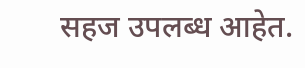सहज उपलब्ध आहेत.